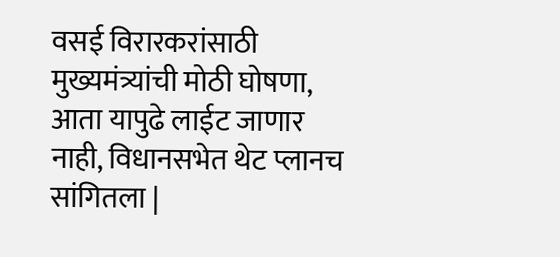वसई विरारकरांसाठी मुख्यमंत्र्यांची मोठी घोषणा, आता यापुढे लाईट जाणार नाही, विधानसभेत थेट प्लानच सांगितला |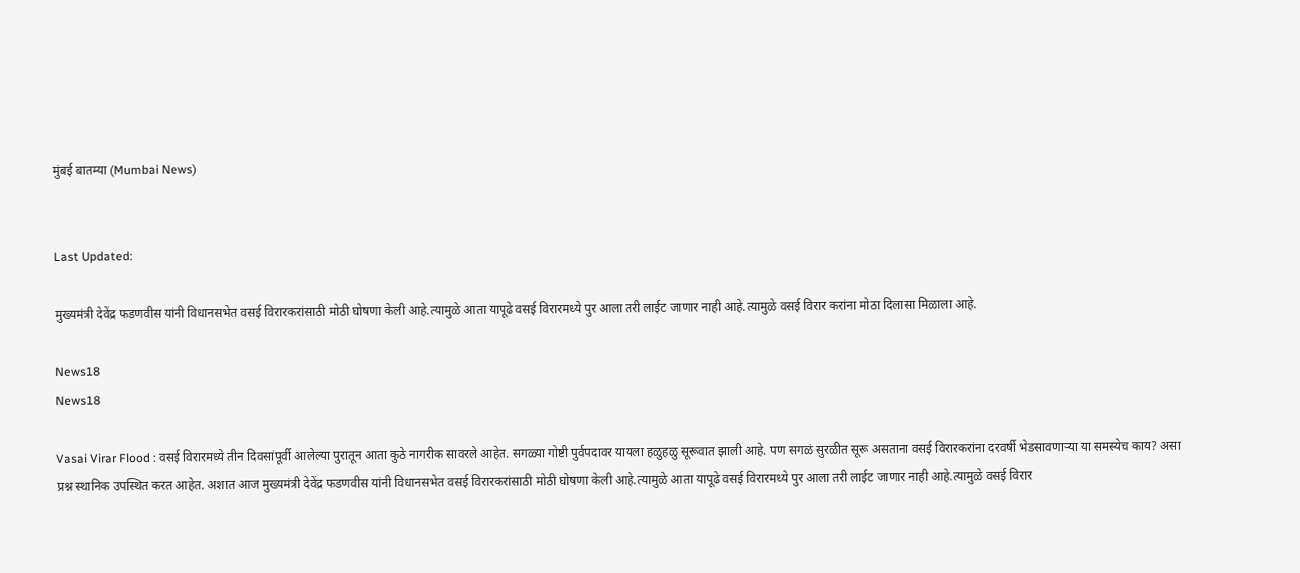मुंबई बातम्या (Mumbai News)


Last Updated:

मुख्यमंत्री देवेंद्र फडणवीस यांनी विधानसभेत वसई विरारकरांसाठी मोठी घोषणा केली आहे.त्यामुळे आता यापूढे वसई विरारमध्ये पुर आला तरी लाईट जाणार नाही आहे.त्यामुळे वसई विरार करांना मोठा दिलासा मिळाला आहे.

News18
News18

Vasai Virar Flood : वसई विरारमध्ये तीन दिवसांपूर्वी आलेल्या पुरातून आता कुठे नागरीक सावरले आहेत. सगळ्या गोष्टी पुर्वपदावर यायला हळुहळु सूरूवात झाली आहे. पण सगळं सुरळीत सूरू असताना वसई विरारकरांना दरवर्षी भेडसावणाऱ्या या समस्येच काय? असा प्रश्न स्थानिक उपस्थित करत आहेत. अशात आज मुख्यमंत्री देवेंद्र फडणवीस यांनी विधानसभेत वसई विरारकरांसाठी मोठी घोषणा केली आहे.त्यामुळे आता यापूढे वसई विरारमध्ये पुर आला तरी लाईट जाणार नाही आहे.त्यामुळे वसई विरार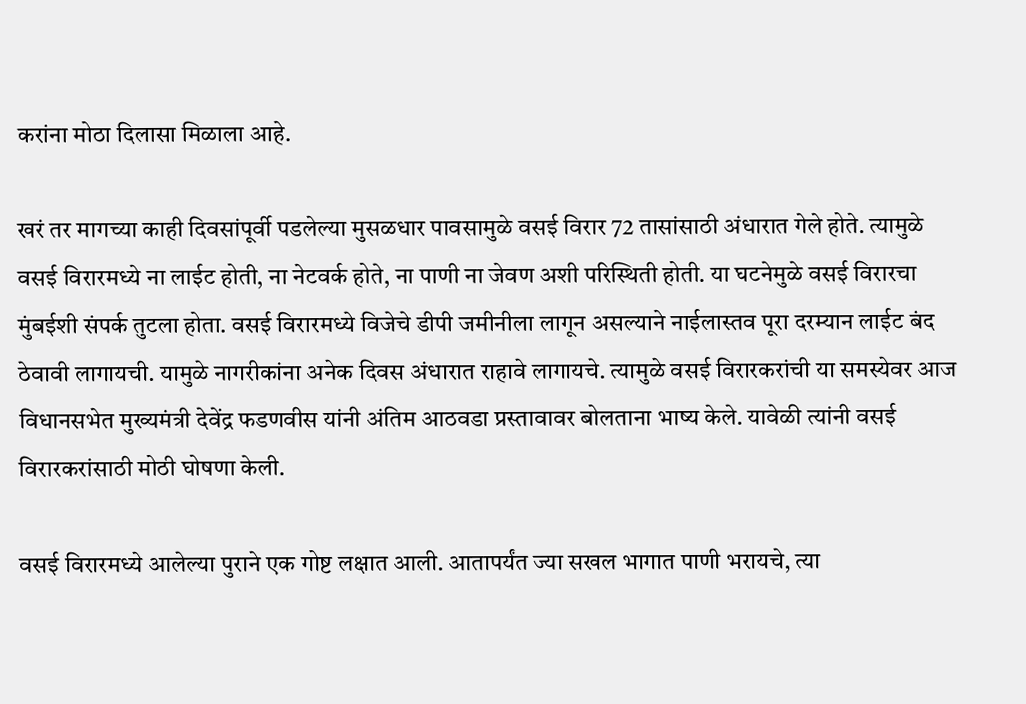करांना मोठा दिलासा मिळाला आहे.

खरं तर मागच्या काही दिवसांपूर्वी पडलेल्या मुसळधार पावसामुळे वसई विरार 72 तासांसाठी अंधारात गेले होते. त्यामुळे वसई विरारमध्ये ना लाईट होती, ना नेटवर्क होते, ना पाणी ना जेवण अशी परिस्थिती होती. या घटनेमुळे वसई विरारचा मुंबईशी संपर्क तुटला होता. वसई विरारमध्ये विजेचे डीपी जमीनीला लागून असल्याने नाईलास्तव पूरा दरम्यान लाईट बंद ठेवावी लागायची. यामुळे नागरीकांना अनेक दिवस अंधारात राहावे लागायचे. त्यामुळे वसई विरारकरांची या समस्येवर आज विधानसभेत मुख्यमंत्री देवेंद्र फडणवीस यांनी अंतिम आठवडा प्रस्तावावर बोलताना भाष्य केले. यावेळी त्यांनी वसई विरारकरांसाठी मोठी घोषणा केली.

वसई विरारमध्ये आलेल्या पुराने एक गोष्ट लक्षात आली. आतापर्यंत ज्या सखल भागात पाणी भरायचे, त्या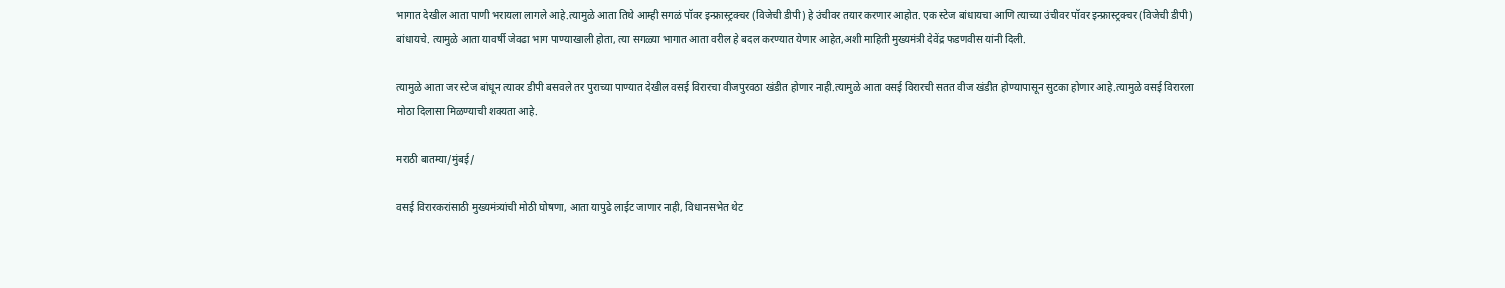भागात देखील आता पाणी भरायला लागले आहे.त्यामुळे आता तिथे आम्ही सगळं पॉवर इन्फ्रास्ट्रक्चर (विजेची डीपी) हे उंचीवर तयार करणार आहोत. एक स्टेज बांधायचा आणि त्याच्या उंचीवर पॉवर इन्फ्रास्ट्रक्चर (विजेची डीपी) बांधायचे. त्यामुळे आता यावर्षी जेवढा भाग पाण्याखाली होता, त्या सगळ्या भागात आता वरील हे बदल करण्यात येणार आहेत,अशी माहिती मुख्यमंत्री देवेंद्र फडणवीस यांनी दिली.

त्यामुळे आता जर स्टेज बांधून त्यावर डीपी बसवले तर पुराच्या पाण्यात देखील वसई विरारचा वीजपुरवठा खंडीत होणार नाही.त्यामुळे आता वसई विरारची सतत वीज खंडीत होण्यापासून सुटका होणार आहे.त्यामुळे वसई विरारला मोठा दिलासा मिळण्याची शक्यता आहे.

मराठी बातम्या/मुंबई/

वसई विरारकरांसाठी मुख्यमंत्र्यांची मोठी घोषणा, आता यापुढे लाईट जाणार नाही, विधानसभेत थेट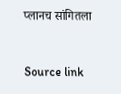प्लानच सांगितला



Source link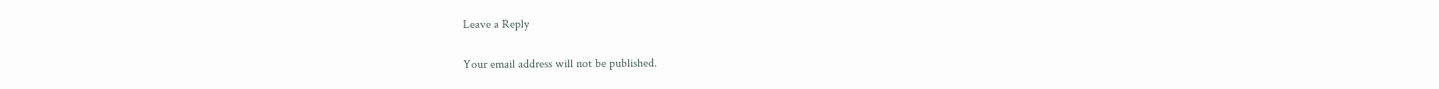Leave a Reply

Your email address will not be published.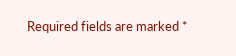Required fields are marked *